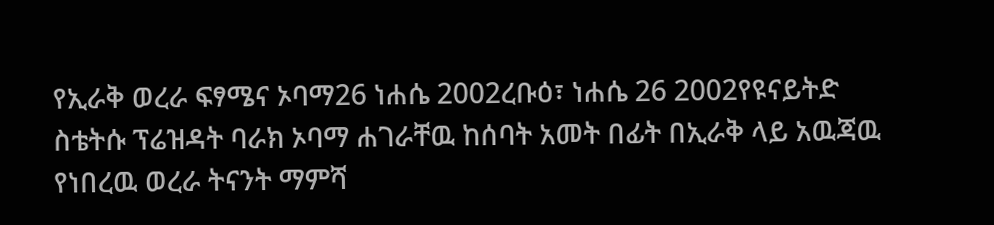የኢራቅ ወረራ ፍፃሜና ኦባማ26 ነሐሴ 2002ረቡዕ፣ ነሐሴ 26 2002የዩናይትድ ስቴትሱ ፕሬዝዳት ባራክ ኦባማ ሐገራቸዉ ከሰባት አመት በፊት በኢራቅ ላይ አዉጃዉ የነበረዉ ወረራ ትናንት ማምሻ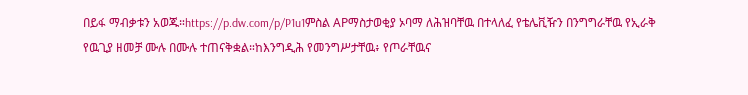በይፋ ማብቃቱን አወጁ።https://p.dw.com/p/P1u1ምስል APማስታወቂያ ኦባማ ለሕዝባቸዉ በተላለፈ የቴሌቪዥን በንግግራቸዉ የኢራቅ የዉጊያ ዘመቻ ሙሉ በሙሉ ተጠናቅቋል።ከእንግዲሕ የመንግሥታቸዉ፥ የጦራቸዉና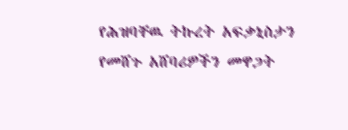የሕዝባቸዉ ትኩረት አፍቃኒስታን የመሸጉ አሸባሪዎችን መዋጋት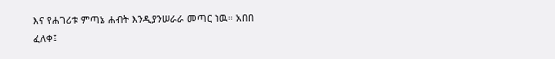እና የሐገሪቱ ምጣኔ ሐብት እንዲያንሠራራ መጣር ነዉ። አበበ ፈለቀ፤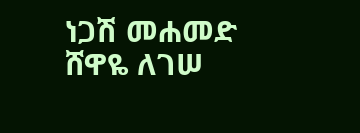ነጋሽ መሐመድ ሸዋዬ ለገሠ